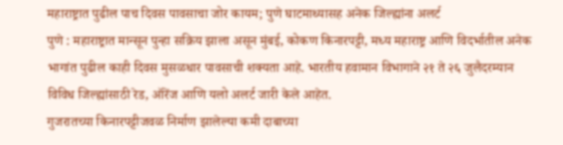महाराष्ट्रात पुढील पाच दिवस पावसाचा जोर कायम; पुणे घाटमाथ्यासह अनेक जिल्ह्यांना अलर्ट
पुणे : महाराष्ट्रात मान्सून पुन्हा सक्रिय झाला असून मुंबई, कोकण किनारपट्टी, मध्य महाराष्ट्र आणि विदर्भातील अनेक भागांत पुढील काही दिवस मुसळधार पावसाची शक्यता आहे. भारतीय हवामान विभागाने २१ ते २६ जुलैदरम्यान विविध जिल्ह्यांसाठी रेड, ऑरेंज आणि यलो अलर्ट जारी केले आहेत.
गुजरातच्या किनारपट्टीजवळ निर्माण झालेल्या कमी दाबाच्या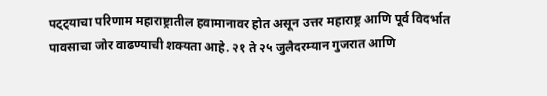पट्ट्याचा परिणाम महाराष्ट्रातील हवामानावर होत असून उत्तर महाराष्ट्र आणि पूर्व विदर्भात पावसाचा जोर वाढण्याची शक्यता आहे. २१ ते २५ जुलैदरम्यान गुजरात आणि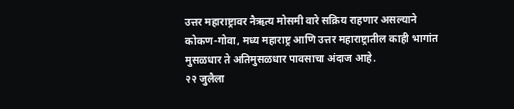उत्तर महाराष्ट्रावर नैऋत्य मोसमी वारे सक्रिय राहणार असल्याने कोकण-गोवा, मध्य महाराष्ट्र आणि उत्तर महाराष्ट्रातील काही भागांत मुसळधार ते अतिमुसळधार पावसाचा अंदाज आहे.
२२ जुलैला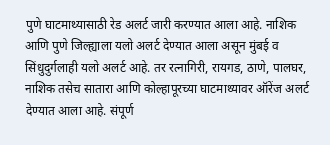पुणे घाटमाथ्यासाठी रेड अलर्ट जारी करण्यात आला आहे. नाशिक आणि पुणे जिल्ह्याला यलो अलर्ट देण्यात आला असून मुंबई व सिंधुदुर्गलाही यलो अलर्ट आहे. तर रत्नागिरी, रायगड, ठाणे, पालघर, नाशिक तसेच सातारा आणि कोल्हापूरच्या घाटमाथ्यावर ऑरेंज अलर्ट देण्यात आला आहे. संपूर्ण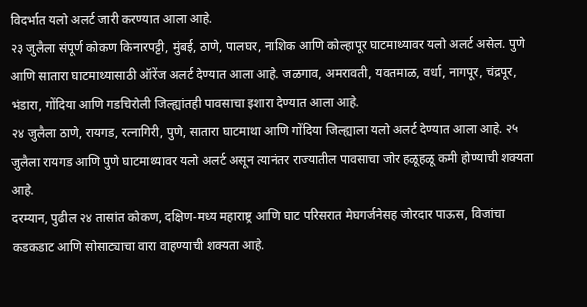विदर्भात यलो अलर्ट जारी करण्यात आला आहे.
२३ जुलैला संपूर्ण कोकण किनारपट्टी, मुंबई, ठाणे, पालघर, नाशिक आणि कोल्हापूर घाटमाथ्यावर यलो अलर्ट असेल. पुणे आणि सातारा घाटमाथ्यासाठी ऑरेंज अलर्ट देण्यात आला आहे. जळगाव, अमरावती, यवतमाळ, वर्धा, नागपूर, चंद्रपूर, भंडारा, गोंदिया आणि गडचिरोली जिल्ह्यांतही पावसाचा इशारा देण्यात आला आहे.
२४ जुलैला ठाणे, रायगड, रत्नागिरी, पुणे, सातारा घाटमाथा आणि गोंदिया जिल्ह्याला यलो अलर्ट देण्यात आला आहे. २५ जुलैला रायगड आणि पुणे घाटमाथ्यावर यलो अलर्ट असून त्यानंतर राज्यातील पावसाचा जोर हळूहळू कमी होण्याची शक्यता आहे.
दरम्यान, पुढील २४ तासांत कोकण, दक्षिण-मध्य महाराष्ट्र आणि घाट परिसरात मेघगर्जनेसह जोरदार पाऊस, विजांचा कडकडाट आणि सोसाट्याचा वारा वाहण्याची शक्यता आहे.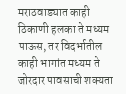मराठवाड्यात काही ठिकाणी हलका ते मध्यम पाऊस, तर विदर्भातील काही भागांत मध्यम ते जोरदार पावसाची शक्यता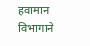हवामान विभागाने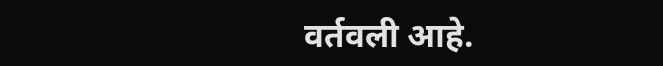वर्तवली आहे.